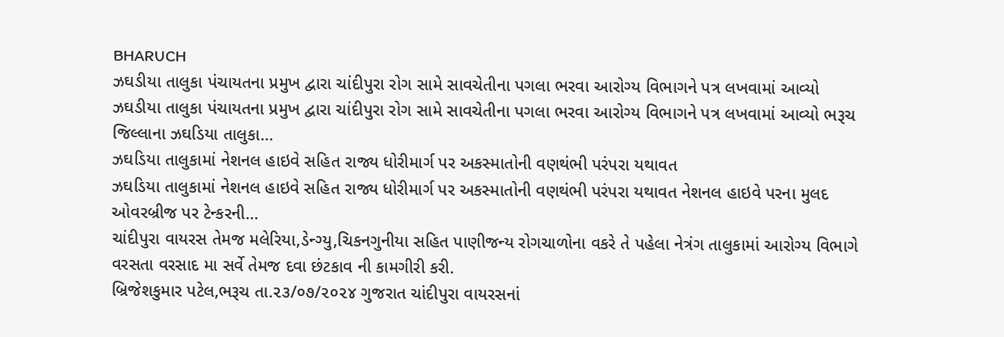BHARUCH
ઝઘડીયા તાલુકા પંચાયતના પ્રમુખ દ્વારા ચાંદીપુરા રોગ સામે સાવચેતીના પગલા ભરવા આરોગ્ય વિભાગને પત્ર લખવામાં આવ્યો
ઝઘડીયા તાલુકા પંચાયતના પ્રમુખ દ્વારા ચાંદીપુરા રોગ સામે સાવચેતીના પગલા ભરવા આરોગ્ય વિભાગને પત્ર લખવામાં આવ્યો ભરૂચ જિલ્લાના ઝઘડિયા તાલુકા…
ઝઘડિયા તાલુકામાં નેશનલ હાઇવે સહિત રાજ્ય ધોરીમાર્ગ પર અકસ્માતોની વણથંભી પરંપરા યથાવત
ઝઘડિયા તાલુકામાં નેશનલ હાઇવે સહિત રાજ્ય ધોરીમાર્ગ પર અકસ્માતોની વણથંભી પરંપરા યથાવત નેશનલ હાઇવે પરના મુલદ ઓવરબ્રીજ પર ટેન્કરની…
ચાંદીપુરા વાયરસ તેમજ મલેરિયા,ડેન્ગ્યુ,ચિકનગુનીયા સહિત પાણીજન્ય રોગચાળોના વકરે તે પહેલા નેત્રંગ તાલુકામાં આરોગ્ય વિભાગે વરસતા વરસાદ મા સર્વે તેમજ દવા છંટકાવ ની કામગીરી કરી.
બ્રિજેશકુમાર પટેલ,ભરૂચ તા.૨૩/૦૭/૨૦૨૪ ગુજરાત ચાંદીપુરા વાયરસનાં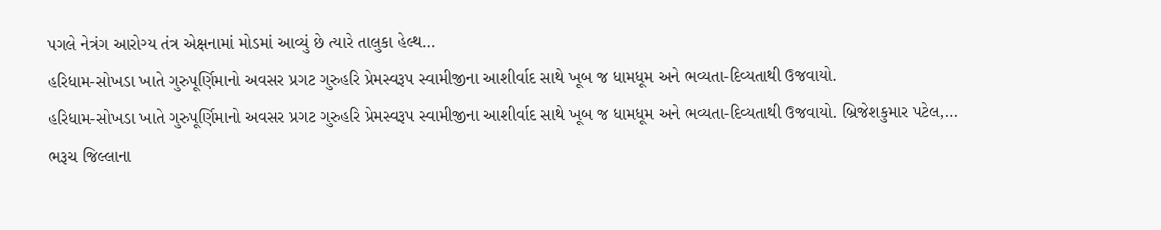પગલે નેત્રંગ આરોગ્ય તંત્ર એક્ષનામાં મોડમાં આવ્યું છે ત્યારે તાલુકા હેલ્થ…
હરિધામ-સોખડા ખાતે ગુરુપૂર્ણિમાનો અવસર પ્રગટ ગુરુહરિ પ્રેમસ્વરૂપ સ્વામીજીના આશીર્વાદ સાથે ખૂબ જ ધામધૂમ અને ભવ્યતા-દિવ્યતાથી ઉજવાયો.
હરિધામ-સોખડા ખાતે ગુરુપૂર્ણિમાનો અવસર પ્રગટ ગુરુહરિ પ્રેમસ્વરૂપ સ્વામીજીના આશીર્વાદ સાથે ખૂબ જ ધામધૂમ અને ભવ્યતા-દિવ્યતાથી ઉજવાયો. બ્રિજેશકુમાર પટેલ,…
ભરૂચ જિલ્લાના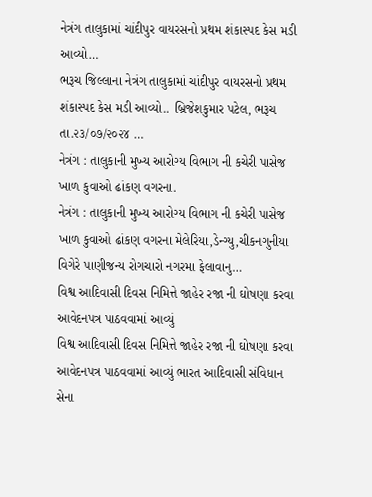નેત્રંગ તાલુકામાં ચાંદીપુર વાયરસનો પ્રથમ શંકાસ્પદ કેસ મડી આવ્યો…
ભરૂચ જિલ્લાના નેત્રંગ તાલુકામાં ચાંદીપુર વાયરસનો પ્રથમ શંકાસ્પદ કેસ મડી આવ્યો.. બ્રિજેશકુમાર પટેલ, ભરૂચ તા.૨૩/૦૭/૨૦૨૪ …
નેત્રંગ : તાલુકાની મુખ્ય આરોગ્ય વિભાગ ની કચેરી પાસેજ ખાળ કુવાઓ ઢાંકણ વગરના.
નેત્રંગ : તાલુકાની મુખ્ય આરોગ્ય વિભાગ ની કચેરી પાસેજ ખાળ કુવાઓ ઢાંકણ વગરના મેલેરિયા,ડેન્ગ્યુ,ચીકનગુનીયા વિગેરે પાણીજન્ય રોગચારો નગરમા ફેલાવાનુ…
વિશ્વ આદિવાસી દિવસ નિમિત્તે જાહેર રજા ની ઘોષણા કરવા આવેદનપત્ર પાઠવવામાં આવ્યું
વિશ્વ આદિવાસી દિવસ નિમિત્તે જાહેર રજા ની ઘોષણા કરવા આવેદનપત્ર પાઠવવામાં આવ્યું ભારત આદિવાસી સંવિધાન સેના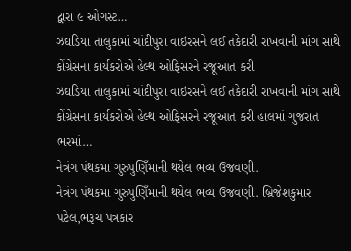દ્વારા ૯ ઓગસ્ટ…
ઝઘડિયા તાલુકામાં ચાંદીપુરા વાઇરસને લઈ તકેદારી રાખવાની માંગ સાથે કોંગ્રેસના કાર્યકરોએ હેલ્થ ઓફિસરને રજૂઆત કરી
ઝઘડિયા તાલુકામાં ચાંદીપુરા વાઇરસને લઈ તકેદારી રાખવાની માંગ સાથે કોંગ્રેસના કાર્યકરોએ હેલ્થ ઓફિસરને રજૂઆત કરી હાલમાં ગુજરાત ભરમાં…
નેત્રંગ પંથકમા ગુરુપુણિઁમાની થયેલ ભવ્ય ઉજવણી.
નેત્રંગ પંથકમા ગુરુપુણિઁમાની થયેલ ભવ્ય ઉજવણી. બ્રિજેશકુમાર પટેલ,ભરૂચ પત્રકાર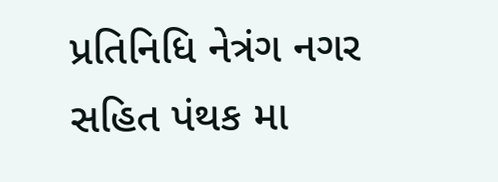પ્રતિનિધિ નેત્રંગ નગર સહિત પંથક મા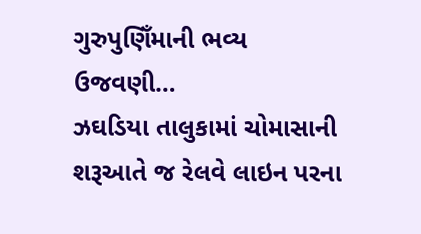ગુરુપુણિઁમાની ભવ્ય ઉજવણી…
ઝઘડિયા તાલુકામાં ચોમાસાની શરૂઆતે જ રેલવે લાઇન પરના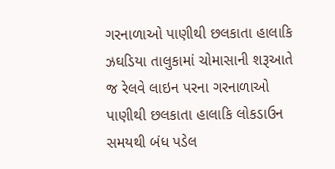ગરનાળાઓ પાણીથી છલકાતા હાલાકિ
ઝઘડિયા તાલુકામાં ચોમાસાની શરૂઆતે જ રેલવે લાઇન પરના ગરનાળાઓ પાણીથી છલકાતા હાલાકિ લોકડાઉન સમયથી બંધ પડેલ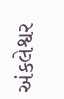અંકલેશ્વર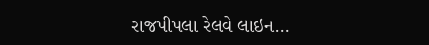રાજપીપલા રેલવે લાઇન…